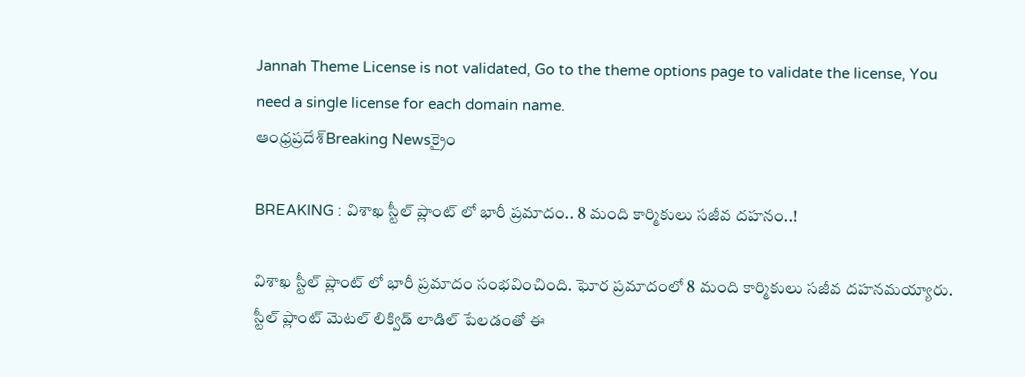Jannah Theme License is not validated, Go to the theme options page to validate the license, You need a single license for each domain name.
ఆంధ్రప్రదేశ్Breaking Newsక్రైం

BREAKING : విశాఖ స్టీల్ ప్లాంట్ లో భారీ ప్రమాదం.. 8 మంది కార్మికులు సజీవ దహనం..!

విశాఖ స్టీల్ ప్లాంట్ లో భారీ ప్రమాదం సంభవించింది. ఘోర ప్రమాదంలో 8 మంది కార్మికులు సజీవ దహనమయ్యారు. స్టీల్ ప్లాంట్ మెటల్ లిక్విడ్ లాడిల్ పేలడంతో ఈ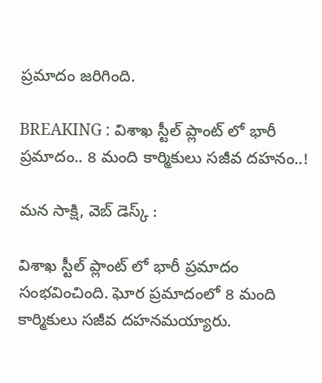ప్రమాదం జరిగింది.

BREAKING : విశాఖ స్టీల్ ప్లాంట్ లో భారీ ప్రమాదం.. 8 మంది కార్మికులు సజీవ దహనం..!

మన సాక్షి, వెబ్ డెస్క్ :

విశాఖ స్టీల్ ప్లాంట్ లో భారీ ప్రమాదం సంభవించింది. ఘోర ప్రమాదంలో 8 మంది కార్మికులు సజీవ దహనమయ్యారు.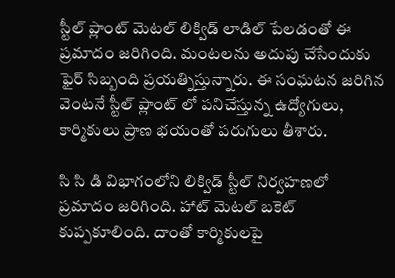స్టీల్ ప్లాంట్ మెటల్ లిక్విడ్ లాడిల్ పేలడంతో ఈ ప్రమాదం జరిగింది. మంటలను అదుపు చేసేందుకు ఫైర్ సిబ్బంది ప్రయత్నిస్తున్నారు. ఈ సంఘటన జరిగిన వెంటనే స్టీల్ ప్లాంట్ లో పనిచేస్తున్న ఉద్యోగులు, కార్మికులు ప్రాణ భయంతో పరుగులు తీశారు.

సి సి డి విభాగంలోని లిక్విడ్ స్టీల్ నిర్వహణలో ప్రమాదం జరిగింది. హాట్ మెటల్ బకెట్ కుప్పకూలింది. దాంతో కార్మికులపై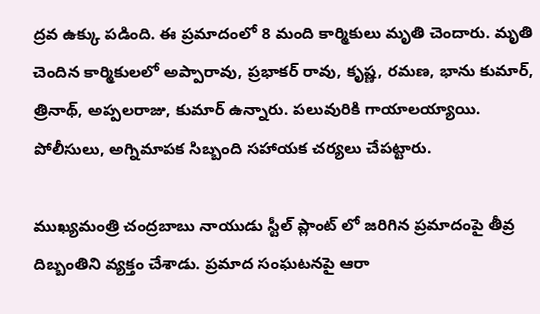ద్రవ ఉక్కు పడింది. ఈ ప్రమాదంలో 8 మంది కార్మికులు మృతి చెందారు. మృతి చెందిన కార్మికులలో అప్పారావు, ప్రభాకర్ రావు, కృష్ణ, రమణ, భాను కుమార్, త్రినాథ్, అప్పలరాజు, కుమార్ ఉన్నారు. పలువురికి గాయాలయ్యాయి. పోలీసులు, అగ్నిమాపక సిబ్బంది సహాయక చర్యలు చేపట్టారు.

ముఖ్యమంత్రి చంద్రబాబు నాయుడు స్టీల్ ప్లాంట్ లో జరిగిన ప్రమాదంపై తీవ్ర దిబ్బంతిని వ్యక్తం చేశాడు. ప్రమాద సంఘటనపై ఆరా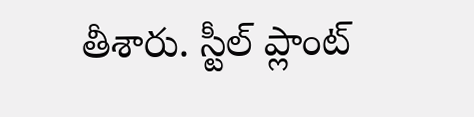తీశారు. స్టీల్ ప్లాంట్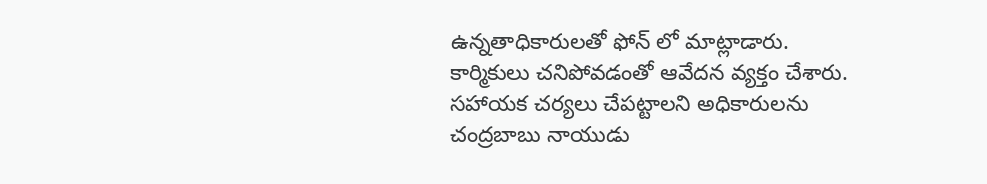ఉన్నతాధికారులతో ఫోన్ లో మాట్లాడారు. కార్మికులు చనిపోవడంతో ఆవేదన వ్యక్తం చేశారు. సహాయక చర్యలు చేపట్టాలని అధికారులను చంద్రబాబు నాయుడు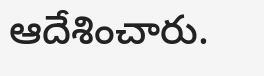ఆదేశించారు.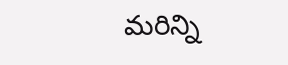మరిన్ని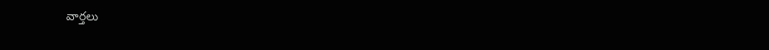వార్తలు